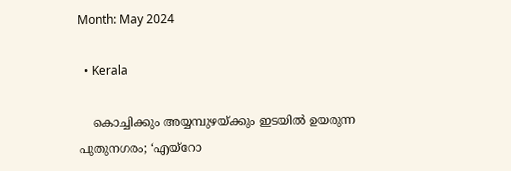Month: May 2024

  • Kerala

    കൊച്ചിക്കും അയ്യമ്പുഴയ്ക്കും ഇടയില്‍ ഉയരുന്ന പുതുനഗരം; ‘എയ്‌റോ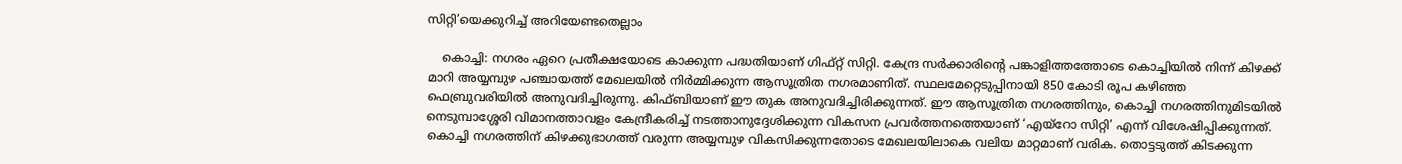സിറ്റി’യെക്കുറിച്ച് അറിയേണ്ടതെല്ലാം

    കൊച്ചി: നഗരം ഏറെ പ്രതീക്ഷയോടെ കാക്കുന്ന പദ്ധതിയാണ് ഗിഫ്റ്റ് സിറ്റി. കേന്ദ്ര സര്‍ക്കാരിന്റെ പങ്കാളിത്തത്തോടെ കൊച്ചിയില്‍ നിന്ന് കിഴക്ക് മാറി അയ്യമ്പുഴ പഞ്ചായത്ത് മേഖലയില്‍ നിര്‍മ്മിക്കുന്ന ആസൂത്രിത നഗരമാണിത്. സ്ഥലമേറ്റെടുപ്പിനായി 850 കോടി രൂപ കഴിഞ്ഞ ഫെബ്രുവരിയില്‍ അനുവദിച്ചിരുന്നു. കിഫ്ബിയാണ് ഈ തുക അനുവദിച്ചിരിക്കുന്നത്. ഈ ആസൂത്രിത നഗരത്തിനും, കൊച്ചി നഗരത്തിനുമിടയില്‍ നെടുമ്പാശ്ശേരി വിമാനത്താവളം കേന്ദ്രീകരിച്ച് നടത്താനുദ്ദേശിക്കുന്ന വികസന പ്രവര്‍ത്തനത്തെയാണ് ‘എയ്‌റോ സിറ്റി’ എന്ന് വിശേഷിപ്പിക്കുന്നത്. കൊച്ചി നഗരത്തിന് കിഴക്കുഭാഗത്ത് വരുന്ന അയ്യമ്പുഴ വികസിക്കുന്നതോടെ മേഖലയിലാകെ വലിയ മാറ്റമാണ് വരിക. തൊട്ടടുത്ത് കിടക്കുന്ന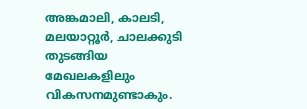അങ്കമാലി, കാലടി, മലയാറ്റൂര്‍, ചാലക്കുടി തുടങ്ങിയ മേഖലകളിലും വികസനമുണ്ടാകും.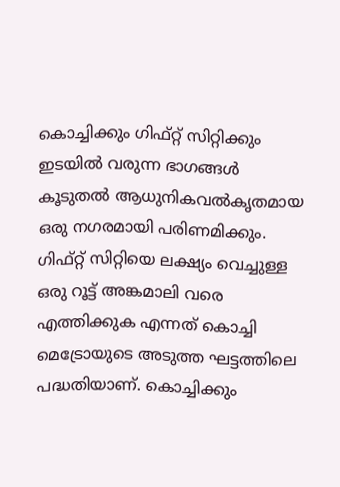കൊച്ചിക്കും ഗിഫ്റ്റ് സിറ്റിക്കും ഇടയില്‍ വരുന്ന ഭാഗങ്ങള്‍ കൂടുതല്‍ ആധുനികവല്‍കൃതമായ ഒരു നഗരമായി പരിണമിക്കും. ഗിഫ്റ്റ് സിറ്റിയെ ലക്ഷ്യം വെച്ചുള്ള ഒരു റൂട്ട് അങ്കമാലി വരെ എത്തിക്കുക എന്നത് കൊച്ചി മെട്രോയുടെ അടുത്ത ഘട്ടത്തിലെ പദ്ധതിയാണ്. കൊച്ചിക്കും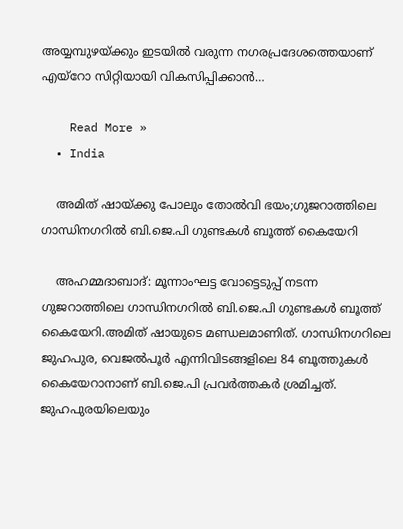അയ്യമ്പുഴയ്ക്കും ഇടയില്‍ വരുന്ന നഗരപ്രദേശത്തെയാണ് എയ്‌റോ സിറ്റിയായി വികസിപ്പിക്കാന്‍…

    Read More »
  • India

    അമിത് ഷായ്ക്കു പോലും തോൽവി ഭയം;ഗുജറാത്തിലെ ഗാന്ധിനഗറില്‍ ബി.ജെ.പി ഗുണ്ടകള്‍ ബൂത്ത് കൈയേറി

    അഹമ്മദാബാദ്: മൂന്നാംഘട്ട വോട്ടെടുപ്പ് നടന്ന ഗുജറാത്തിലെ ഗാന്ധിനഗറില്‍ ബി.ജെ.പി ഗുണ്ടകള്‍ ബൂത്ത് കൈയേറി.അമിത് ഷായുടെ മണ്ഡലമാണിത്. ഗാന്ധിനഗറിലെ ജുഹപുര, വെജല്‍പൂർ എന്നിവിടങ്ങളിലെ 84 ബൂത്തുകള്‍ കൈയേറാനാണ് ബി.ജെ.പി പ്രവർത്തകർ ശ്രമിച്ചത്. ജുഹപുരയിലെയും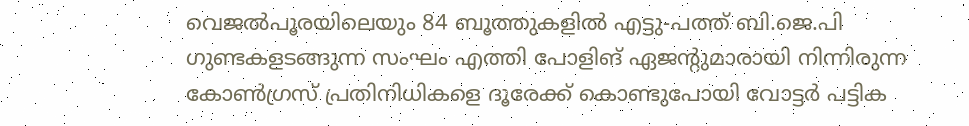വെജല്‍പൂരയിലെയും 84 ബൂത്തുകളില്‍ എട്ടു-പത്ത് ബി.ജെ.പി ഗുണ്ടകളടങ്ങുന്ന സംഘം എത്തി പോളിങ് ഏജന്റുമാരായി നിന്നിരുന്ന കോണ്‍ഗ്രസ് പ്രതിനിധികളെ ദൂരേക്ക് കൊണ്ടുപോയി വോട്ടർ പട്ടിക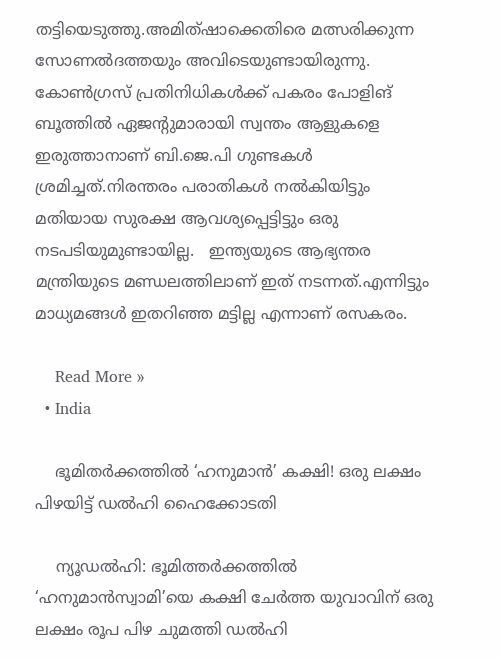തട്ടിയെടുത്തു.അമിത്ഷാക്കെതിരെ മത്സരിക്കുന്ന സോണല്‍ദത്തയും അവിടെയുണ്ടായിരുന്നു.   കോണ്‍ഗ്രസ് പ്രതിനിധികള്‍ക്ക് പകരം പോളിങ് ബൂത്തില്‍ ഏജന്റുമാരായി സ്വന്തം ആളുകളെ ഇരുത്താനാണ് ബി.ജെ.പി ഗുണ്ടകള്‍ ശ്രമിച്ചത്.നിരന്തരം പരാതികള്‍ നല്‍കിയിട്ടും  മതിയായ സുരക്ഷ ആവശ്യപ്പെട്ടിട്ടും ഒരു നടപടിയുമുണ്ടായില്ല.   ഇന്ത്യയുടെ ആഭ്യന്തര മന്ത്രിയുടെ മണ്ഡലത്തിലാണ് ഇത് നടന്നത്.എന്നിട്ടും മാധ്യമങ്ങൾ ഇതറിഞ്ഞ മട്ടില്ല എന്നാണ് രസകരം.

    Read More »
  • India

    ഭൂമിതര്‍ക്കത്തില്‍ ‘ഹനുമാന്‍’ കക്ഷി! ഒരു ലക്ഷം പിഴയിട്ട് ഡല്‍ഹി ഹൈക്കോടതി

    ന്യൂഡല്‍ഹി: ഭൂമിത്തര്‍ക്കത്തില്‍ ‘ഹനുമാന്‍സ്വാമി’യെ കക്ഷി ചേര്‍ത്ത യുവാവിന് ഒരു ലക്ഷം രൂപ പിഴ ചുമത്തി ഡല്‍ഹി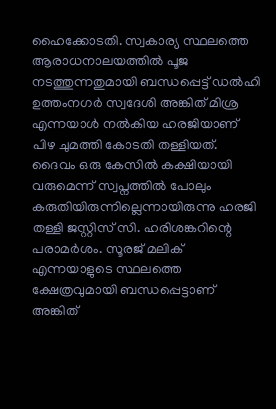ഹൈക്കോടതി. സ്വകാര്യ സ്ഥലത്തെ ആരാധനാലയത്തില്‍ പൂജ നടത്തുന്നതുമായി ബന്ധപ്പെട്ട് ഡല്‍ഹി ഉത്തംനഗര്‍ സ്വദേശി അങ്കിത് മിശ്ര എന്നയാള്‍ നല്‍കിയ ഹരജിയാണ് പിഴ ചുമത്തി കോടതി തള്ളിയത്. ദൈവം ഒരു കേസില്‍ കക്ഷിയായി വരുമെന്ന് സ്വപ്നത്തില്‍ പോലും കരുതിയിരുന്നില്ലെന്നായിരുന്നു ഹരജി തള്ളി ജസ്റ്റിസ് സി. ഹരിശങ്കറിന്റെ പരാമര്‍ശം. സൂരജ് മലിക് എന്നയാളുടെ സ്ഥലത്തെ ക്ഷേത്രവുമായി ബന്ധപ്പെട്ടാണ് അങ്കിത്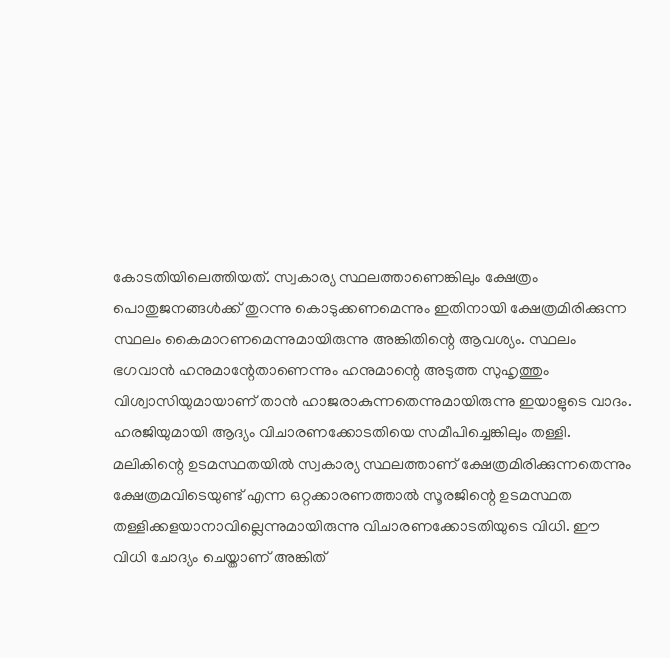കോടതിയിലെത്തിയത്. സ്വകാര്യ സ്ഥലത്താണെങ്കിലും ക്ഷേത്രം പൊതുജനങ്ങള്‍ക്ക് തുറന്നു കൊടുക്കണമെന്നും ഇതിനായി ക്ഷേത്രമിരിക്കുന്ന സ്ഥലം കൈമാറണമെന്നുമായിരുന്നു അങ്കിതിന്റെ ആവശ്യം. സ്ഥലം ഭഗവാന്‍ ഹനുമാന്റേതാണെന്നും ഹനുമാന്റെ അടുത്ത സുഹൃത്തും വിശ്വാസിയുമായാണ് താന്‍ ഹാജരാകുന്നതെന്നുമായിരുന്നു ഇയാളുടെ വാദം. ഹരജിയുമായി ആദ്യം വിചാരണക്കോടതിയെ സമീപിച്ചെങ്കിലും തള്ളി. മലികിന്റെ ഉടമസ്ഥതയില്‍ സ്വകാര്യ സ്ഥലത്താണ് ക്ഷേത്രമിരിക്കുന്നതെന്നും ക്ഷേത്രമവിടെയുണ്ട് എന്ന ഒറ്റക്കാരണത്താല്‍ സൂരജിന്റെ ഉടമസ്ഥത തള്ളിക്കളയാനാവില്ലെന്നുമായിരുന്നു വിചാരണക്കോടതിയുടെ വിധി. ഈ വിധി ചോദ്യം ചെയ്താണ് അങ്കിത്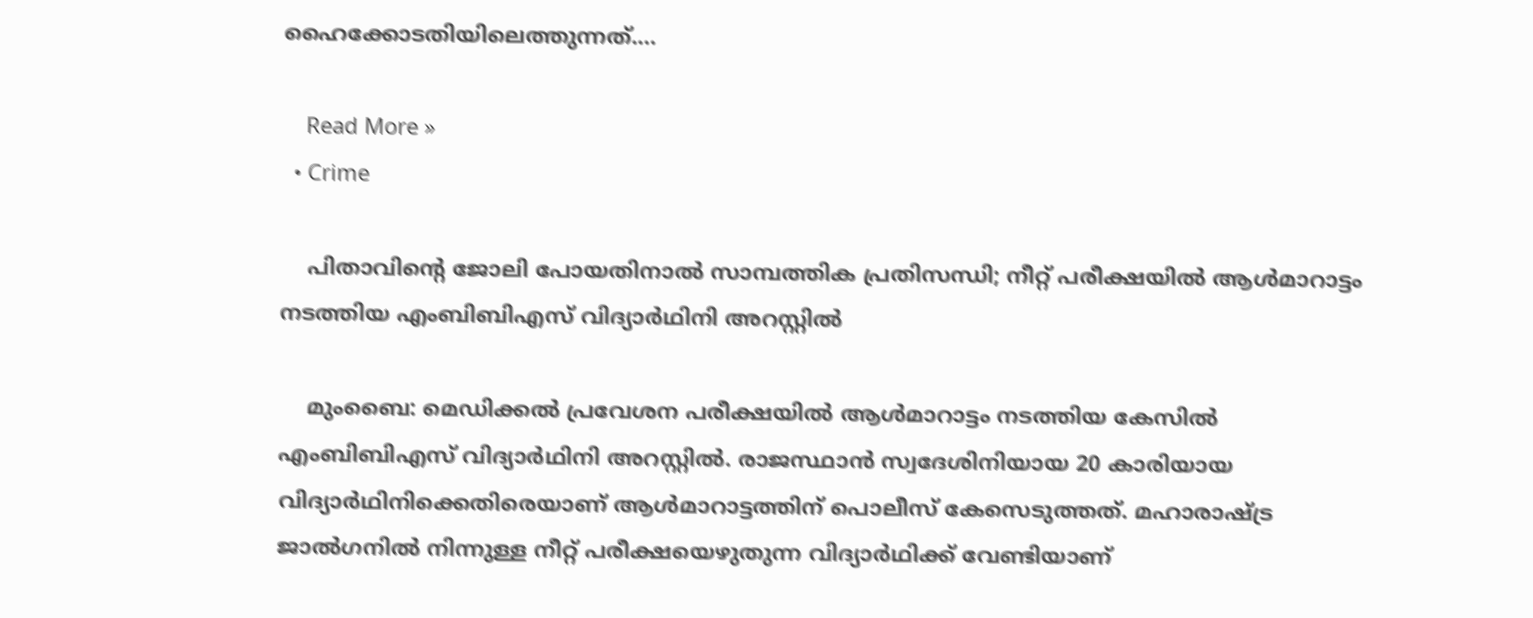ഹൈക്കോടതിയിലെത്തുന്നത്.…

    Read More »
  • Crime

    പിതാവിന്റെ ജോലി പോയതിനാല്‍ സാമ്പത്തിക പ്രതിസന്ധി; നീറ്റ് പരീക്ഷയില്‍ ആള്‍മാറാട്ടം നടത്തിയ എംബിബിഎസ് വിദ്യാര്‍ഥിനി അറസ്റ്റില്‍

    മുംബൈ: മെഡിക്കല്‍ പ്രവേശന പരീക്ഷയില്‍ ആള്‍മാറാട്ടം നടത്തിയ കേസില്‍ എംബിബിഎസ് വിദ്യാര്‍ഥിനി അറസ്റ്റില്‍. രാജസ്ഥാന്‍ സ്വദേശിനിയായ 20 കാരിയായ വിദ്യാര്‍ഥിനിക്കെതിരെയാണ് ആള്‍മാറാട്ടത്തിന് പൊലീസ് കേസെടുത്തത്. മഹാരാഷ്ട്ര ജാല്‍ഗനില്‍ നിന്നുള്ള നീറ്റ് പരീക്ഷയെഴുതുന്ന വിദ്യാര്‍ഥിക്ക് വേണ്ടിയാണ്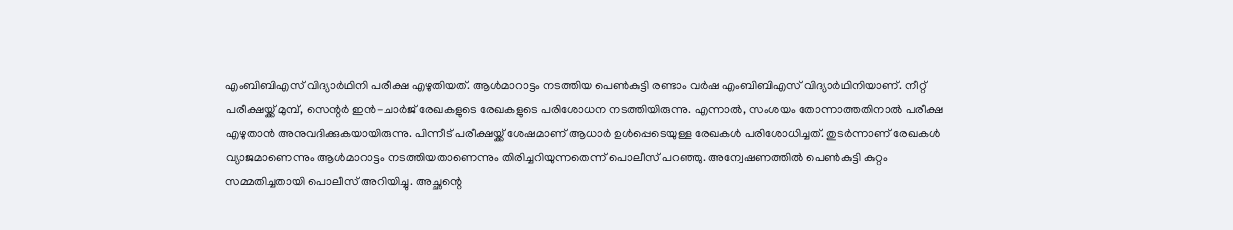എംബിബിഎസ് വിദ്യാര്‍ഥിനി പരീക്ഷ എഴുതിയത്. ആള്‍മാറാട്ടം നടത്തിയ പെണ്‍കുട്ടി രണ്ടാം വര്‍ഷ എംബിബിഎസ് വിദ്യാര്‍ഥിനിയാണ്. നീറ്റ് പരീക്ഷയ്ക്ക് മുമ്പ്, സെന്റര്‍ ഇന്‍-ചാര്‍ജ് രേഖകളുടെ രേഖകളുടെ പരിശോധന നടത്തിയിരുന്നു. എന്നാല്‍, സംശയം തോന്നാത്തതിനാല്‍ പരീക്ഷ എഴുതാന്‍ അനുവദിക്കുകയായിരുന്നു. പിന്നീട് പരീക്ഷയ്ക്ക് ശേഷമാണ് ആധാര്‍ ഉള്‍പ്പെടെയുള്ള രേഖകള്‍ പരിശോധിച്ചത്. തുടര്‍ന്നാണ് രേഖകള്‍ വ്യാജമാണെന്നും ആള്‍മാറാട്ടം നടത്തിയതാണെന്നും തിരിച്ചറിയുന്നതെന്ന് പൊലീസ് പറഞ്ഞു. അന്വേഷണത്തില്‍ പെണ്‍കുട്ടി കുറ്റം സമ്മതിച്ചതായി പൊലീസ് അറിയിച്ചു. അച്ഛന്റെ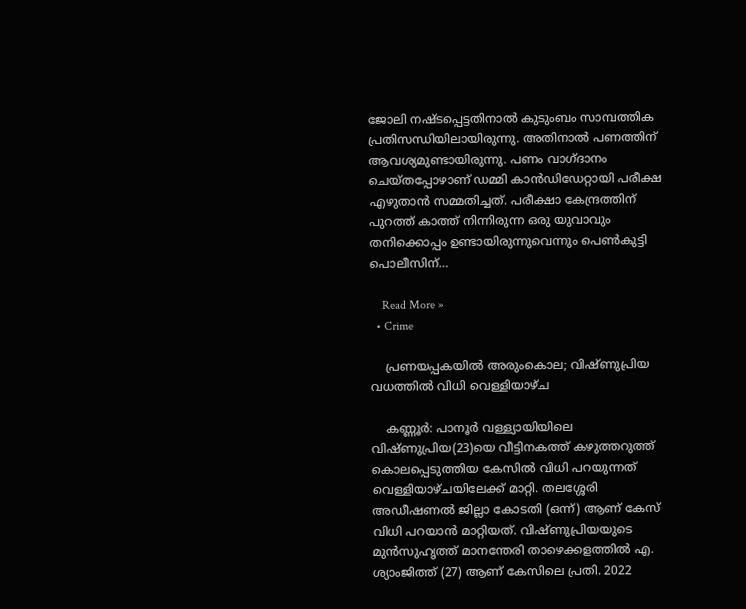ജോലി നഷ്ടപ്പെട്ടതിനാല്‍ കുടുംബം സാമ്പത്തിക പ്രതിസന്ധിയിലായിരുന്നു. അതിനാല്‍ പണത്തിന് ആവശ്യമുണ്ടായിരുന്നു. പണം വാഗ്ദാനം ചെയ്തപ്പോഴാണ് ഡമ്മി കാന്‍ഡിഡേറ്റായി പരീക്ഷ എഴുതാന്‍ സമ്മതിച്ചത്. പരീക്ഷാ കേന്ദ്രത്തിന് പുറത്ത് കാത്ത് നിന്നിരുന്ന ഒരു യുവാവും തനിക്കൊപ്പം ഉണ്ടായിരുന്നുവെന്നും പെണ്‍കുട്ടി പൊലീസിന്…

    Read More »
  • Crime

    പ്രണയപ്പകയില്‍ അരുംകൊല; വിഷ്ണുപ്രിയ വധത്തില്‍ വിധി വെള്ളിയാഴ്ച

    കണ്ണൂര്‍: പാനൂര്‍ വള്ള്യായിയിലെ വിഷ്ണുപ്രിയ(23)യെ വീട്ടിനകത്ത് കഴുത്തറുത്ത് കൊലപ്പെടുത്തിയ കേസില്‍ വിധി പറയുന്നത് വെള്ളിയാഴ്ചയിലേക്ക് മാറ്റി. തലശ്ശേരി അഡീഷണല്‍ ജില്ലാ കോടതി (ഒന്ന്) ആണ് കേസ് വിധി പറയാന്‍ മാറ്റിയത്. വിഷ്ണുപ്രിയയുടെ മുന്‍സുഹൃത്ത് മാനന്തേരി താഴെക്കളത്തില്‍ എ. ശ്യാംജിത്ത് (27) ആണ് കേസിലെ പ്രതി. 2022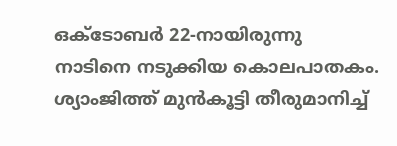ഒക്ടോബര്‍ 22-നായിരുന്നു നാടിനെ നടുക്കിയ കൊലപാതകം. ശ്യാംജിത്ത് മുന്‍കൂട്ടി തീരുമാനിച്ച്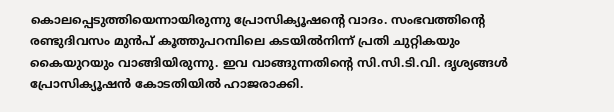കൊലപ്പെടുത്തിയെന്നായിരുന്നു പ്രോസിക്യൂഷന്റെ വാദം. സംഭവത്തിന്റെ രണ്ടുദിവസം മുന്‍പ് കൂത്തുപറമ്പിലെ കടയില്‍നിന്ന് പ്രതി ചുറ്റികയും കൈയുറയും വാങ്ങിയിരുന്നു. ഇവ വാങ്ങുന്നതിന്റെ സി.സി.ടി.വി. ദൃശ്യങ്ങള്‍ പ്രോസിക്യൂഷന്‍ കോടതിയില്‍ ഹാജരാക്കി.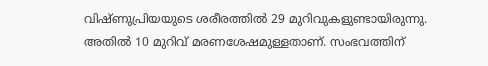വിഷ്ണുപ്രിയയുടെ ശരീരത്തില്‍ 29 മുറിവുകളുണ്ടായിരുന്നു. അതില്‍ 10 മുറിവ് മരണശേഷമുള്ളതാണ്. സംഭവത്തിന്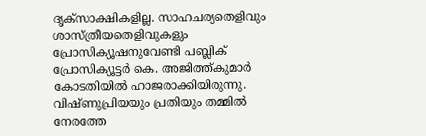ദൃക്സാക്ഷികളില്ല. സാഹചര്യതെളിവും ശാസ്ത്രീയതെളിവുകളും പ്രോസിക്യൂഷനുവേണ്ടി പബ്ലിക് പ്രോസിക്യൂട്ടര്‍ കെ. അജിത്ത്കുമാര്‍ കോടതിയില്‍ ഹാജരാക്കിയിരുന്നു. വിഷ്ണുപ്രിയയും പ്രതിയും തമ്മില്‍ നേരത്തേ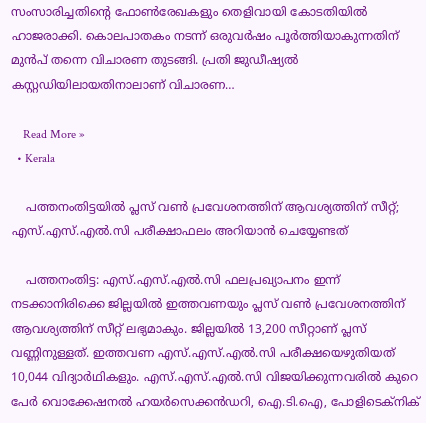സംസാരിച്ചതിന്റെ ഫോണ്‍രേഖകളും തെളിവായി കോടതിയില്‍ ഹാജരാക്കി. കൊലപാതകം നടന്ന് ഒരുവര്‍ഷം പൂര്‍ത്തിയാകുന്നതിന് മുന്‍പ് തന്നെ വിചാരണ തുടങ്ങി. പ്രതി ജുഡീഷ്യല്‍ കസ്റ്റഡിയിലായതിനാലാണ് വിചാരണ…

    Read More »
  • Kerala

    പത്തനംതിട്ടയിൽ പ്ലസ് വണ്‍ പ്രവേശനത്തിന് ആവശ്യത്തിന് സീറ്റ്; എസ്.എസ്.എല്‍.സി പരീക്ഷാഫലം അറിയാന്‍ ചെയ്യേണ്ടത്

    പത്തനംതിട്ട: എസ്.എസ്.എല്‍.സി ഫലപ്രഖ്യാപനം ഇന്ന് നടക്കാനിരിക്കെ ജില്ലയില്‍ ഇത്തവണയും പ്ലസ് വണ്‍ പ്രവേശനത്തിന് ആവശ്യത്തിന് സീറ്റ് ലഭ്യമാകും. ജില്ലയില്‍ 13,200 സീറ്റാണ് പ്ലസ് വണ്ണിനുള്ളത്. ഇത്തവണ എസ്.എസ്.എല്‍.സി പരീക്ഷയെഴുതിയത് 10,044 വിദ്യാർഥികളും. എസ്.എസ്.എല്‍.സി വിജയിക്കുന്നവരില്‍ കുറെ പേർ വൊക്കേഷനല്‍ ഹയർസെക്കൻഡറി, ഐ.ടി.ഐ, പോളിടെക്‌നിക്‌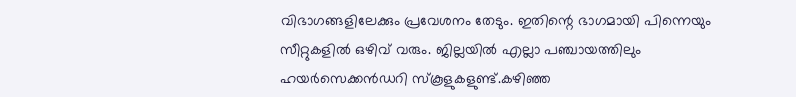വിഭാഗങ്ങളിലേക്കും പ്രവേശനം തേടും. ഇതിന്റെ ഭാഗമായി പിന്നെയും സീറ്റുകളില്‍ ഒഴിവ് വരും. ജില്ലയില്‍ എല്ലാ പഞ്ചായത്തിലും ഹയർസെക്കൻഡറി സ്കൂളുകളുണ്ട്.കഴിഞ്ഞ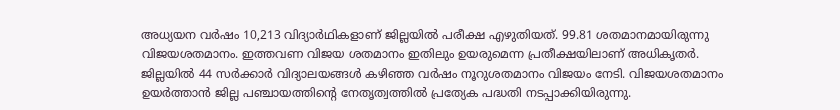അധ്യയന വർഷം 10,213 വിദ്യാർഥികളാണ് ജില്ലയില്‍ പരീക്ഷ എഴുതിയത്. 99.81 ശതമാനമായിരുന്നു വിജയശതമാനം. ഇത്തവണ വിജയ ശതമാനം ഇതിലും ഉയരുമെന്ന പ്രതീക്ഷയിലാണ് അധികൃതര്‍. ജില്ലയില്‍ 44 സർക്കാർ വിദ്യാലയങ്ങള്‍ കഴിഞ്ഞ വർഷം നൂറുശതമാനം വിജയം നേടി. വിജയശതമാനം ഉയർത്താൻ ജില്ല പഞ്ചായത്തിന്റെ നേതൃത്വത്തില്‍ പ്രത്യേക പദ്ധതി നടപ്പാക്കിയിരുന്നു.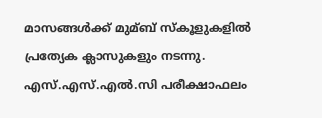മാസങ്ങള്‍ക്ക് മുമ്ബ്‌ സ്‌കൂളുകളില്‍ പ്രത്യേക ക്ലാസുകളും നടന്നു. എസ്.എസ്.എല്‍.സി പരീക്ഷാഫലം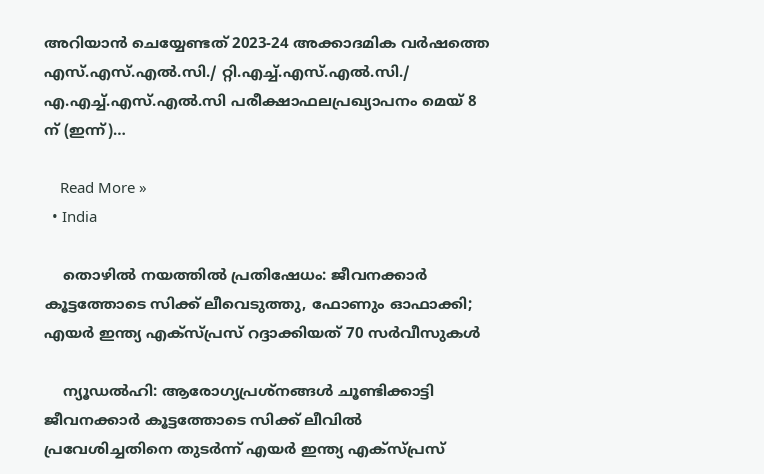അറിയാന്‍ ചെയ്യേണ്ടത് 2023-24 അക്കാദമിക വര്‍ഷത്തെ എസ്.എസ്.എല്‍.സി./ റ്റി.എച്ച്‌.എസ്.എല്‍.സി./ എ.എച്ച്‌.എസ്.എല്‍.സി പരീക്ഷാഫലപ്രഖ്യാപനം മെയ് 8 ന് (ഇന്ന്)…

    Read More »
  • India

    തൊഴില്‍ നയത്തില്‍ പ്രതിഷേധം: ജീവനക്കാര്‍ കൂട്ടത്തോടെ സിക്ക് ലീവെടുത്തു, ഫോണും ഓഫാക്കി; എയര്‍ ഇന്ത്യ എക്‌സ്പ്രസ് റദ്ദാക്കിയത് 70 സര്‍വീസുകള്‍

    ന്യൂഡല്‍ഹി: ആരോഗ്യപ്രശ്‌നങ്ങള്‍ ചൂണ്ടിക്കാട്ടി ജീവനക്കാര്‍ കൂട്ടത്തോടെ സിക്ക് ലീവില്‍ പ്രവേശിച്ചതിനെ തുടര്‍ന്ന് എയര്‍ ഇന്ത്യ എക്‌സ്പ്രസ്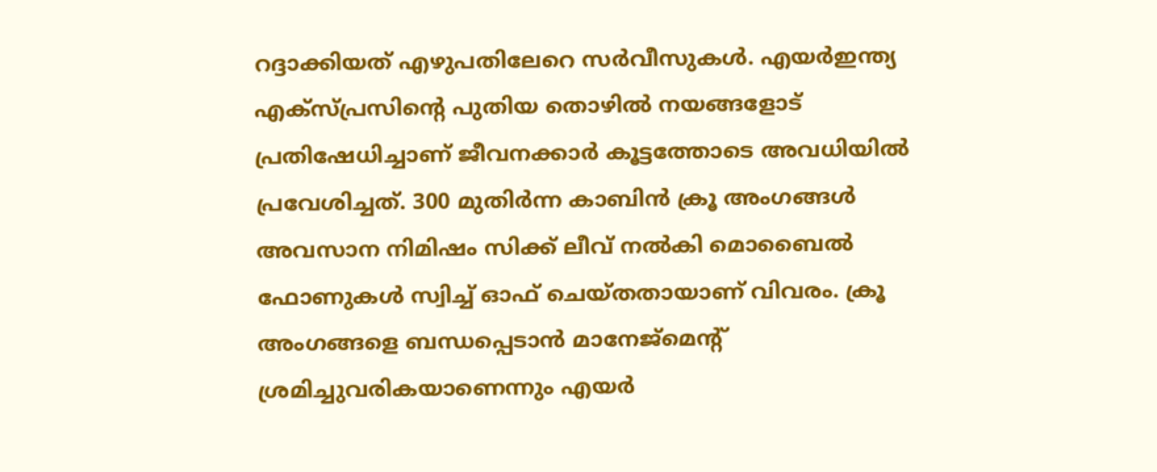റദ്ദാക്കിയത് എഴുപതിലേറെ സര്‍വീസുകള്‍. എയര്‍ഇന്ത്യ എക്‌സ്പ്രസിന്റെ പുതിയ തൊഴില്‍ നയങ്ങളോട് പ്രതിഷേധിച്ചാണ് ജീവനക്കാര്‍ കൂട്ടത്തോടെ അവധിയില്‍ പ്രവേശിച്ചത്. 300 മുതിര്‍ന്ന കാബിന്‍ ക്രൂ അംഗങ്ങള്‍ അവസാന നിമിഷം സിക്ക് ലീവ് നല്‍കി മൊബൈല്‍ ഫോണുകള്‍ സ്വിച്ച് ഓഫ് ചെയ്തതായാണ് വിവരം. ക്രൂ അംഗങ്ങളെ ബന്ധപ്പെടാന്‍ മാനേജ്‌മെന്റ് ശ്രമിച്ചുവരികയാണെന്നും എയര്‍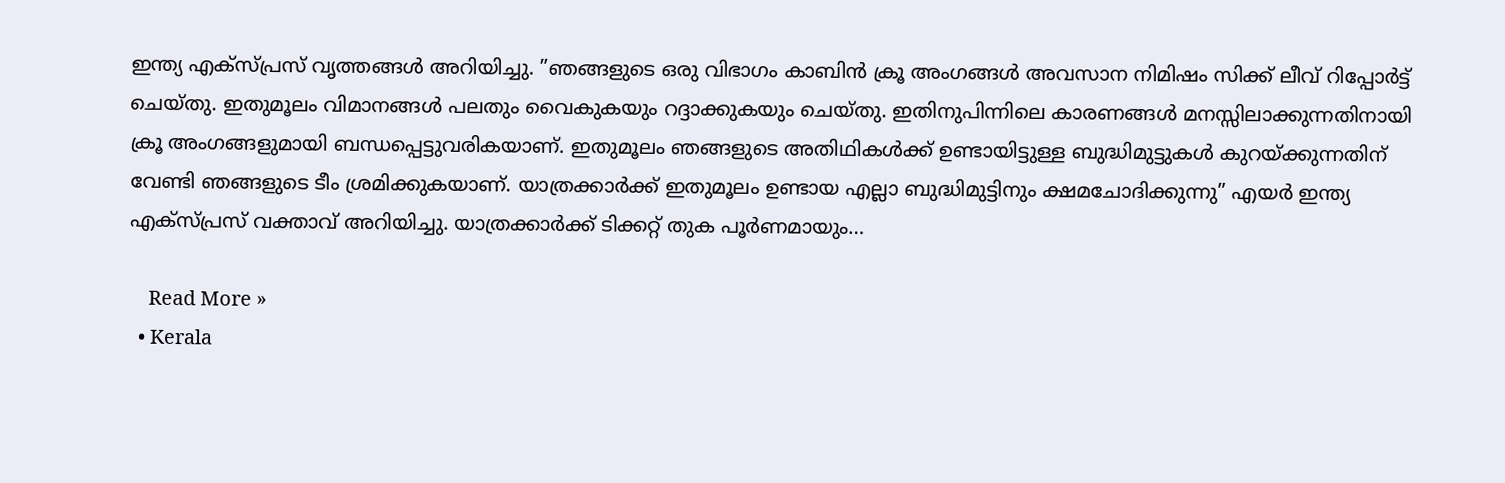ഇന്ത്യ എക്സ്പ്രസ് വൃത്തങ്ങള്‍ അറിയിച്ചു. ”ഞങ്ങളുടെ ഒരു വിഭാഗം കാബിന്‍ ക്രൂ അംഗങ്ങള്‍ അവസാന നിമിഷം സിക്ക് ലീവ് റിപ്പോര്‍ട്ട് ചെയ്തു. ഇതുമൂലം വിമാനങ്ങള്‍ പലതും വൈകുകയും റദ്ദാക്കുകയും ചെയ്തു. ഇതിനുപിന്നിലെ കാരണങ്ങള്‍ മനസ്സിലാക്കുന്നതിനായി ക്രൂ അംഗങ്ങളുമായി ബന്ധപ്പെട്ടുവരികയാണ്. ഇതുമൂലം ഞങ്ങളുടെ അതിഥികള്‍ക്ക് ഉണ്ടായിട്ടുള്ള ബുദ്ധിമുട്ടുകള്‍ കുറയ്ക്കുന്നതിന് വേണ്ടി ഞങ്ങളുടെ ടീം ശ്രമിക്കുകയാണ്. യാത്രക്കാര്‍ക്ക് ഇതുമൂലം ഉണ്ടായ എല്ലാ ബുദ്ധിമുട്ടിനും ക്ഷമചോദിക്കുന്നു” എയര്‍ ഇന്ത്യ എക്‌സ്പ്രസ് വക്താവ് അറിയിച്ചു. യാത്രക്കാര്‍ക്ക് ടിക്കറ്റ് തുക പൂര്‍ണമായും…

    Read More »
  • Kerala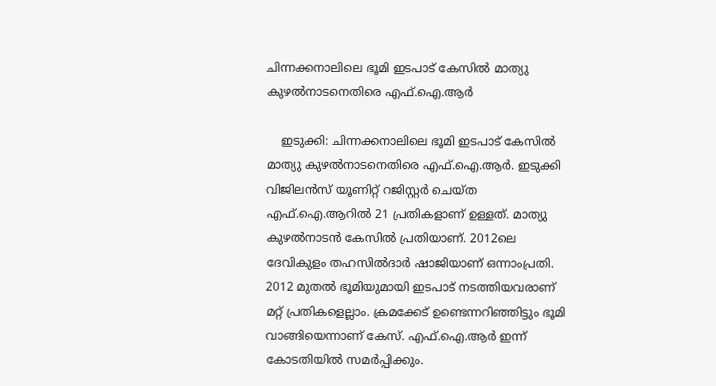ചിന്നക്കനാലിലെ ഭൂമി ഇടപാട് കേസില്‍ മാത്യു കുഴല്‍നാടനെതിരെ എഫ്.ഐ.ആര്‍

    ഇടുക്കി: ചിന്നക്കനാലിലെ ഭൂമി ഇടപാട് കേസില്‍ മാത്യു കുഴല്‍നാടനെതിരെ എഫ്.ഐ.ആര്‍. ഇടുക്കി വിജിലന്‍സ് യൂണിറ്റ് റജിസ്റ്റര്‍ ചെയ്ത എഫ്.ഐ.ആറില്‍ 21 പ്രതികളാണ് ഉള്ളത്. മാത്യു കുഴല്‍നാടന്‍ കേസില്‍ പ്രതിയാണ്. 2012ലെ ദേവികുളം തഹസില്‍ദാർ ഷാജിയാണ് ഒന്നാംപ്രതി. 2012 മുതല്‍ ഭൂമിയുമായി ഇടപാട് നടത്തിയവരാണ് മറ്റ് പ്രതികളെല്ലാം. ക്രമക്കേട് ഉണ്ടെന്നറിഞ്ഞിട്ടും ഭൂമി വാങ്ങിയെന്നാണ് കേസ്. എഫ്.ഐ.ആര്‍ ഇന്ന് കോടതിയില്‍ സമര്‍പ്പിക്കും.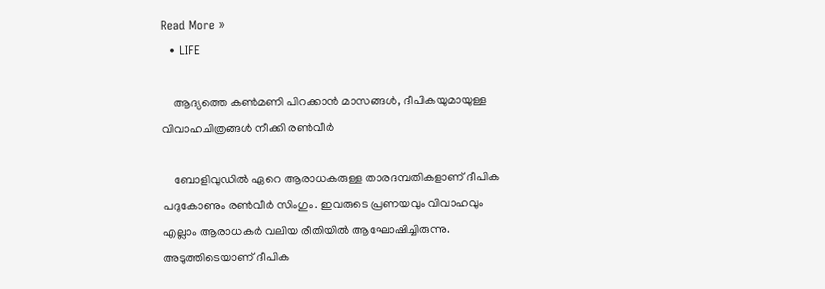Read More »
  • LIFE

    ആദ്യത്തെ കണ്‍മണി പിറക്കാന്‍ മാസങ്ങള്‍, ദീപികയുമായുള്ള വിവാഹചിത്രങ്ങള്‍ നീക്കി രണ്‍വീര്‍

    ബോളിവുഡില്‍ ഏറെ ആരാധകരുള്ള താരദമ്പതികളാണ് ദീപിക പദുകോണും രണ്‍വീര്‍ സിംഗും. ഇവരുടെ പ്രണയവും വിവാഹവും എല്ലാം ആരാധകര്‍ വലിയ രീതിയില്‍ ആഘോഷിച്ചിരുന്നു. അടുത്തിടെയാണ് ദീപിക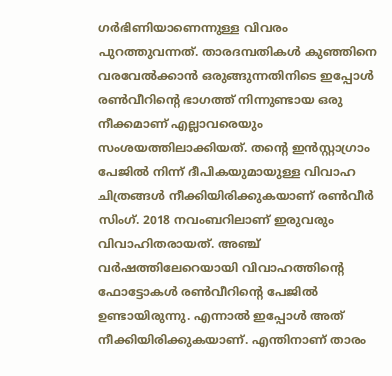ഗര്‍ഭിണിയാണെന്നുള്ള വിവരം പുറത്തുവന്നത്. താരദമ്പതികള്‍ കുഞ്ഞിനെ വരവേല്‍ക്കാന്‍ ഒരുങ്ങുന്നതിനിടെ ഇപ്പോള്‍ രണ്‍വീറിന്റെ ഭാഗത്ത് നിന്നുണ്ടായ ഒരു നീക്കമാണ് എല്ലാവരെയും സംശയത്തിലാക്കിയത്. തന്റെ ഇന്‍സ്റ്റാഗ്രാം പേജില്‍ നിന്ന് ദീപികയുമായുള്ള വിവാഹ ചിത്രങ്ങള്‍ നീക്കിയിരിക്കുകയാണ് രണ്‍വീര്‍ സിംഗ്. 2018 നവംബറിലാണ് ഇരുവരും വിവാഹിതരായത്. അഞ്ച് വര്‍ഷത്തിലേറെയായി വിവാഹത്തിന്റെ ഫോട്ടോകള്‍ രണ്‍വീറിന്റെ പേജില്‍ ഉണ്ടായിരുന്നു. എന്നാല്‍ ഇപ്പോള്‍ അത് നീക്കിയിരിക്കുകയാണ്. എന്തിനാണ് താരം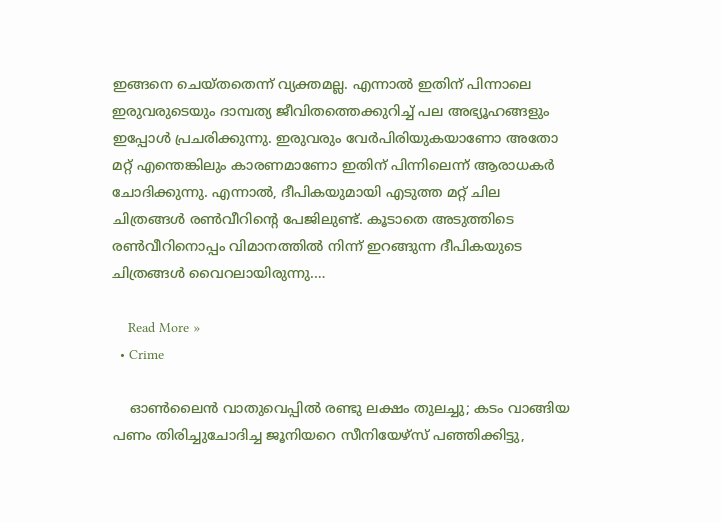ഇങ്ങനെ ചെയ്തതെന്ന് വ്യക്തമല്ല. എന്നാല്‍ ഇതിന് പിന്നാലെ ഇരുവരുടെയും ദാമ്പത്യ ജീവിതത്തെക്കുറിച്ച് പല അഭ്യൂഹങ്ങളും ഇപ്പോള്‍ പ്രചരിക്കുന്നു. ഇരുവരും വേര്‍പിരിയുകയാണോ അതോ മറ്റ് എന്തെങ്കിലും കാരണമാണോ ഇതിന് പിന്നിലെന്ന് ആരാധകര്‍ ചോദിക്കുന്നു. എന്നാല്‍, ദീപികയുമായി എടുത്ത മറ്റ് ചില ചിത്രങ്ങള്‍ രണ്‍വീറിന്റെ പേജിലുണ്ട്. കൂടാതെ അടുത്തിടെ രണ്‍വീറിനൊപ്പം വിമാനത്തില്‍ നിന്ന് ഇറങ്ങുന്ന ദീപികയുടെ ചിത്രങ്ങള്‍ വൈറലായിരുന്നു.…

    Read More »
  • Crime

    ഓണ്‍ലൈന്‍ വാതുവെപ്പില്‍ രണ്ടു ലക്ഷം തുലച്ചു; കടം വാങ്ങിയ പണം തിരിച്ചുചോദിച്ച ജൂനിയറെ സീനിയേഴ്‌സ് പഞ്ഞിക്കിട്ടു,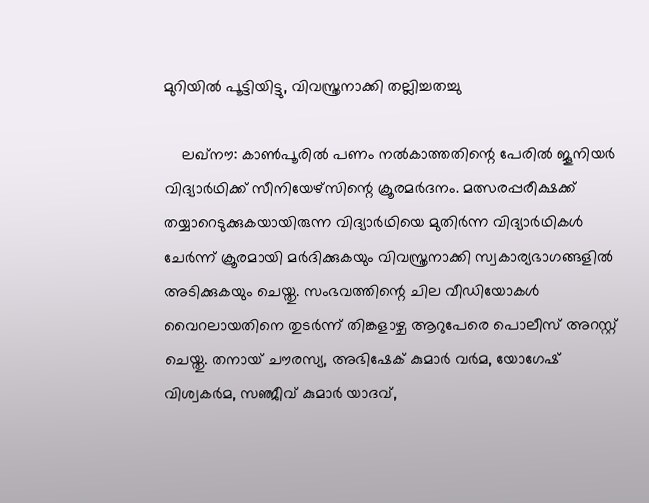മുറിയില്‍ പൂട്ടിയിട്ടു, വിവസ്ത്രനാക്കി തല്ലിച്ചതച്ചു

    ലഖ്‌നൗ: കാണ്‍പൂരില്‍ പണം നല്‍കാത്തതിന്റെ പേരില്‍ ജൂനിയര്‍ വിദ്യാര്‍ഥിക്ക് സീനിയേഴ്‌സിന്റെ ക്രൂരമര്‍ദനം. മത്സരപ്പരീക്ഷക്ക് തയ്യാറെടുക്കുകയായിരുന്ന വിദ്യാര്‍ഥിയെ മുതിര്‍ന്ന വിദ്യാര്‍ഥികള്‍ ചേര്‍ന്ന് ക്രൂരമായി മര്‍ദിക്കുകയും വിവസ്ത്രനാക്കി സ്വകാര്യഭാഗങ്ങളില്‍ അടിക്കുകയും ചെയ്തു. സംഭവത്തിന്റെ ചില വീഡിയോകള്‍ വൈറലായതിനെ തുടര്‍ന്ന് തിങ്കളാഴ്ച ആറുപേരെ പൊലീസ് അറസ്റ്റ് ചെയ്തു. തനായ് ചൗരസ്യ, അഭിഷേക് കുമാര്‍ വര്‍മ, യോഗേഷ് വിശ്വകര്‍മ, സഞ്ജീവ് കുമാര്‍ യാദവ്,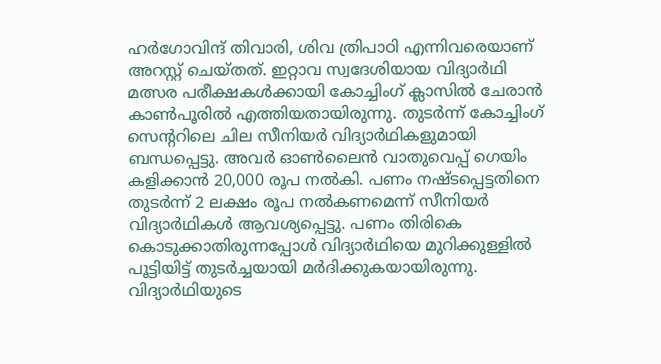ഹര്‍ഗോവിന്ദ് തിവാരി, ശിവ ത്രിപാഠി എന്നിവരെയാണ് അറസ്റ്റ് ചെയ്തത്. ഇറ്റാവ സ്വദേശിയായ വിദ്യാര്‍ഥി മത്സര പരീക്ഷകള്‍ക്കായി കോച്ചിംഗ് ക്ലാസില്‍ ചേരാന്‍ കാണ്‍പൂരില്‍ എത്തിയതായിരുന്നു. തുടര്‍ന്ന് കോച്ചിംഗ് സെന്ററിലെ ചില സീനിയര്‍ വിദ്യാര്‍ഥികളുമായി ബന്ധപ്പെട്ടു. അവര്‍ ഓണ്‍ലൈന്‍ വാതുവെപ്പ് ഗെയിം കളിക്കാന്‍ 20,000 രൂപ നല്‍കി. പണം നഷ്ടപ്പെട്ടതിനെ തുടര്‍ന്ന് 2 ലക്ഷം രൂപ നല്‍കണമെന്ന് സീനിയര്‍ വിദ്യാര്‍ഥികള്‍ ആവശ്യപ്പെട്ടു. പണം തിരികെ കൊടുക്കാതിരുന്നപ്പോള്‍ വിദ്യാര്‍ഥിയെ മുറിക്കുള്ളില്‍ പൂട്ടിയിട്ട് തുടര്‍ച്ചയായി മര്‍ദിക്കുകയായിരുന്നു. വിദ്യാര്‍ഥിയുടെ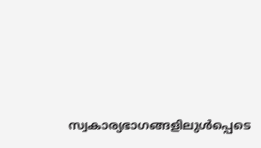സ്വകാര്യഭാഗങ്ങളിലുള്‍പ്പെടെ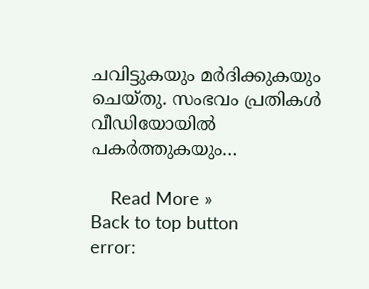ചവിട്ടുകയും മര്‍ദിക്കുകയും ചെയ്തു. സംഭവം പ്രതികള്‍ വീഡിയോയില്‍ പകര്‍ത്തുകയും…

    Read More »
Back to top button
error: